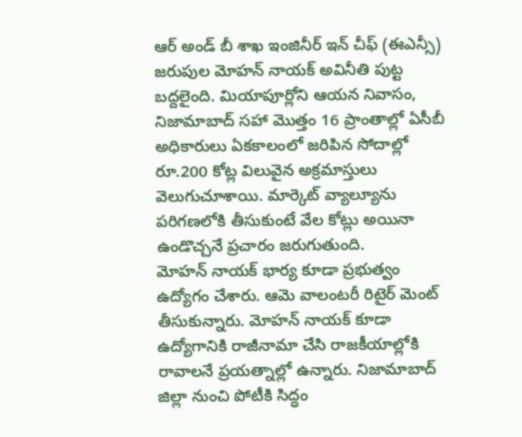ఆర్ అండ్ బీ శాఖ ఇంజినీర్ ఇన్ చీఫ్ (ఈఎన్సీ) జరుపుల మోహన్ నాయక్ అవినీతి పుట్ట బద్దలైంది. మియాపూర్లోని ఆయన నివాసం, నిజామాబాద్ సహా మొత్తం 16 ప్రాంతాల్లో ఏసీబీ అధికారులు ఏకకాలంలో జరిపిన సోదాల్లో రూ.200 కోట్ల విలువైన అక్రమాస్తులు వెలుగుచూశాయి. మార్కెట్ వ్యాల్యూను పరిగణలోకి తీసుకుంటే వేల కోట్లు అయినా ఉండొచ్చనే ప్రచారం జరుగుతుంది.
మోహన్ నాయక్ భార్య కూడా ప్రభుత్వం ఉద్యోగం చేశారు. ఆమె వాలంటరీ రిటైర్ మెంట్ తీసుకున్నారు. మోహన్ నాయక్ కూడా ఉద్యోగానికి రాజీనామా చేసి రాజకీయాల్లోకి రావాలనే ప్రయత్నాల్లో ఉన్నారు. నిజామాబాద్ జిల్లా నుంచి పోటీకి సిద్ధం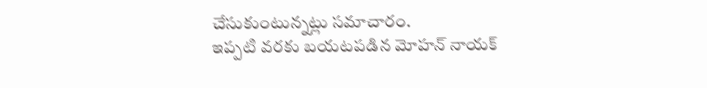చేసుకుంటున్నట్లు సమాచారం.
ఇప్పటి వరకు బయటపడిన మోహన్ నాయక్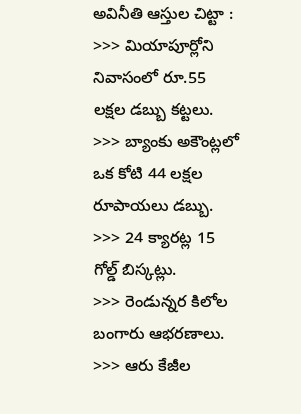అవినీతి ఆస్తుల చిట్టా :
>>> మియాపూర్లోని నివాసంలో రూ.55 లక్షల డబ్బు కట్టలు.
>>> బ్యాంకు అకౌంట్లలో ఒక కోటి 44 లక్షల రూపాయలు డబ్బు.
>>> 24 క్యారట్ల 15 గోల్డ్ బిస్కట్లు.
>>> రెండున్నర కిలోల బంగారు ఆభరణాలు.
>>> ఆరు కేజీల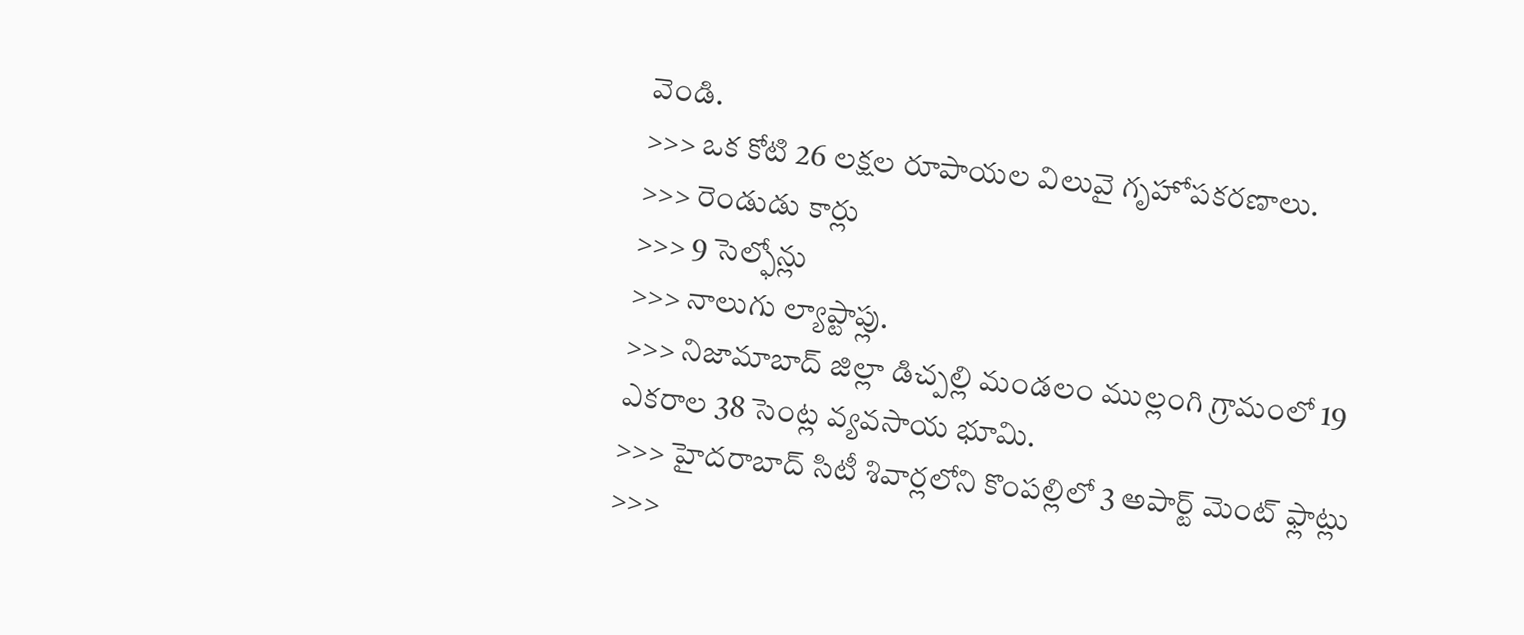వెండి.
>>> ఒక కోటి 26 లక్షల రూపాయల విలువై గృహోపకరణాలు.
>>> రెండుడు కార్లు
>>> 9 సెల్ఫోన్లు
>>> నాలుగు ల్యాప్టాప్లు.
>>> నిజామాబాద్ జిల్లా డిచ్పల్లి మండలం ముల్లంగి గ్రామంలో 19 ఎకరాల 38 సెంట్ల వ్యవసాయ భూమి.
>>> హైదరాబాద్ సిటీ శివార్లలోని కొంపల్లిలో 3 అపార్ట్ మెంట్ ఫ్లాట్లు
>>>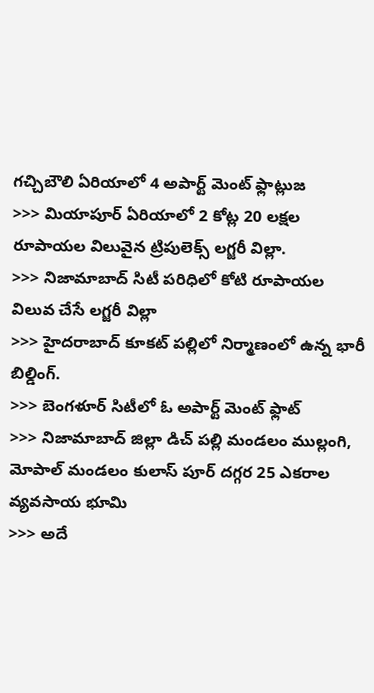గచ్చిబౌలి ఏరియాలో 4 అపార్ట్ మెంట్ ఫ్లాట్లుజ
>>> మియాపూర్ ఏరియాలో 2 కోట్ల 20 లక్షల రూపాయల విలువైన ట్రిపులెక్స్ లగ్జరీ విల్లా.
>>> నిజామాబాద్ సిటీ పరిధిలో కోటి రూపాయల విలువ చేసే లగ్జరీ విల్లా
>>> హైదరాబాద్ కూకట్ పల్లిలో నిర్మాణంలో ఉన్న భారీ బిల్డింగ్.
>>> బెంగళూర్ సిటీలో ఓ అపార్ట్ మెంట్ ఫ్లాట్
>>> నిజామాబాద్ జిల్లా డిచ్ పల్లి మండలం ముల్లంగి, మోపాల్ మండలం కులాస్ పూర్ దగ్గర 25 ఎకరాల వ్యవసాయ భూమి
>>> అదే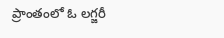ప్రాంతంలో ఓ లగ్జరీ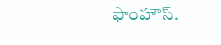ఫాంహౌస్.